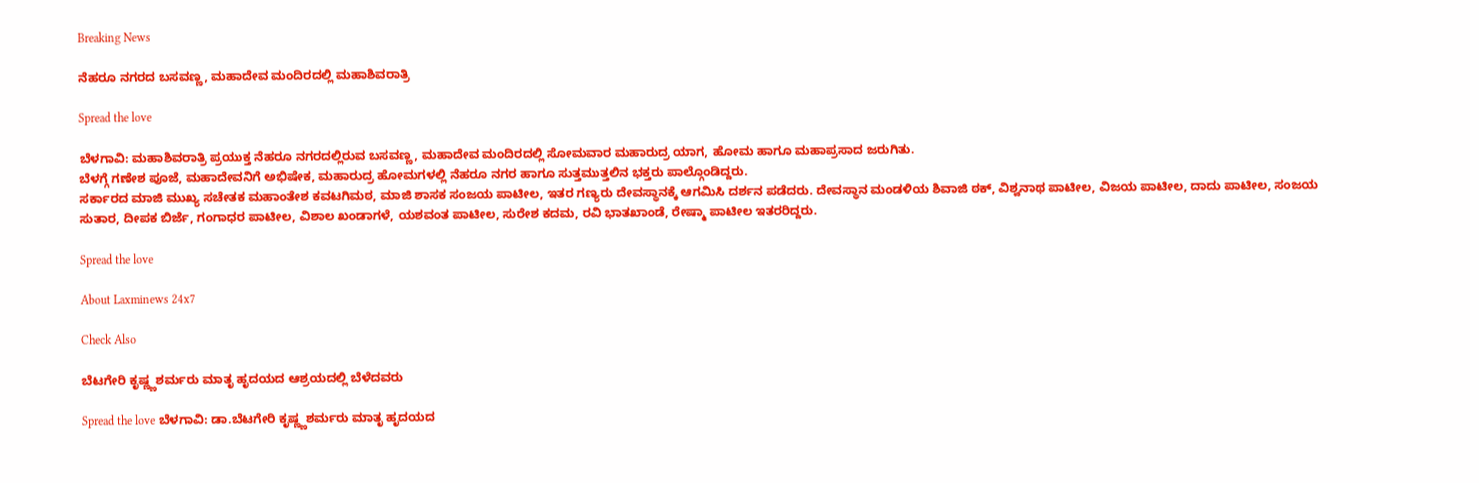Breaking News

ನೆಹರೂ ನಗರದ ಬಸವಣ್ಣ, ಮಹಾದೇವ ಮಂದಿರದಲ್ಲಿ ಮಹಾಶಿವರಾತ್ರಿ

Spread the love

ಬೆಳಗಾವಿ: ಮಹಾಶಿವರಾತ್ರಿ ಪ್ರಯುಕ್ತ ನೆಹರೂ ನಗರದಲ್ಲಿರುವ ಬಸವಣ್ಣ, ಮಹಾದೇವ ಮಂದಿರದಲ್ಲಿ ಸೋಮವಾರ ಮಹಾರುದ್ರ ಯಾಗ, ಹೋಮ ಹಾಗೂ ಮಹಾಪ್ರಸಾದ ಜರುಗಿತು.
ಬೆಳಗ್ಗೆ ಗಣೇಶ ಪೂಜೆ, ಮಹಾದೇವನಿಗೆ ಅಭಿಷೇಕ, ಮಹಾರುದ್ರ ಹೋಮಗಳಲ್ಲಿ ನೆಹರೂ ನಗರ ಹಾಗೂ ಸುತ್ತಮುತ್ತಲಿನ ಭಕ್ತರು ಪಾಲ್ಗೊಂಡಿದ್ದರು.
ಸರ್ಕಾರದ ಮಾಜಿ ಮುಖ್ಯ ಸಚೇತಕ ಮಹಾಂತೇಶ ಕವಟಗಿಮಠ, ಮಾಜಿ ಶಾಸಕ ಸಂಜಯ ಪಾಟೀಲ, ಇತರ ಗಣ್ಯರು ದೇವಸ್ಥಾನಕ್ಕೆ ಆಗಮಿಸಿ ದರ್ಶನ ಪಡೆದರು. ದೇವಸ್ಥಾನ ಮಂಡಳಿಯ ಶಿವಾಜಿ ಠಕ್, ವಿಶ್ವನಾಥ ಪಾಟೀಲ, ವಿಜಯ ಪಾಟೀಲ, ದಾದು ಪಾಟೀಲ, ಸಂಜಯ ಸುತಾರ, ದೀಪಕ ಬಿರ್ಜೆ, ಗಂಗಾಧರ ಪಾಟೀಲ, ವಿಶಾಲ ಖಂಡಾಗಳೆ, ಯಶವಂತ ಪಾಟೀಲ, ಸುರೇಶ ಕದಮ, ರವಿ ಭಾತಖಾಂಡೆ, ರೇಷ್ಮಾ ಪಾಟೀಲ ಇತರರಿದ್ದರು.

Spread the love

About Laxminews 24x7

Check Also

ಬೆಟಗೇರಿ ಕೃಷ್ಣ್ಣಶರ್ಮರು ಮಾತೃ ಹೃದಯದ ಆಶ್ರಯದಲ್ಲಿ ಬೆಳೆದವರು

Spread the love ಬೆಳಗಾವಿ: ಡಾ.ಬೆಟಗೇರಿ ಕೃಷ್ಣ್ಣಶರ್ಮರು ಮಾತೃ ಹೃದಯದ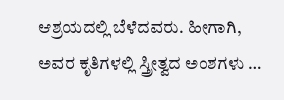ಆಶ್ರಯದಲ್ಲಿ ಬೆಳೆದವರು. ಹೀಗಾಗಿ, ಅವರ ಕೃತಿಗಳಲ್ಲಿ ಸ್ತ್ರೀತ್ವದ ಅಂಶಗಳು …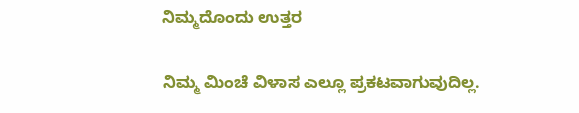ನಿಮ್ಮದೊಂದು ಉತ್ತರ

ನಿಮ್ಮ ಮಿಂಚೆ ವಿಳಾಸ ಎಲ್ಲೂ ಪ್ರಕಟವಾಗುವುದಿಲ್ಲ.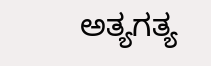ಅತ್ಯಗತ್ಯ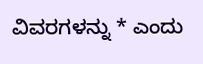ವಿವರಗಳನ್ನು * ಎಂದು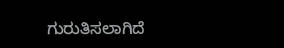ಗುರುತಿಸಲಾಗಿದೆ